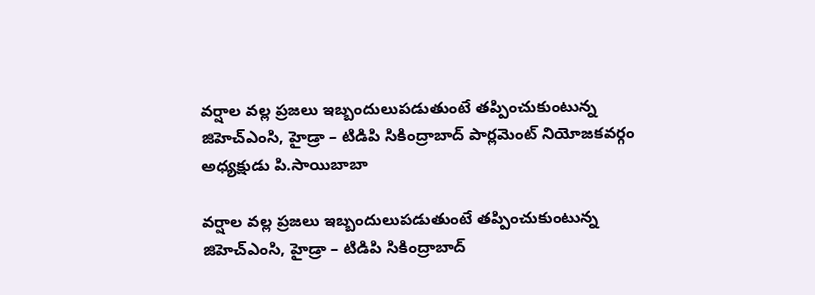వ‌ర్షాల వ‌ల్ల ప్ర‌జ‌లు ఇబ్బందులుప‌డుతుంటే త‌ప్పించుకుంటున్న జిహెచ్ఎంసి, హైడ్రా – టిడిపి సికింద్రాబాద్ పార్లమెంట్ నియోజ‌క‌వ‌ర్గం అధ్యక్షుడు పి.సాయిబాబా

వ‌ర్షాల వ‌ల్ల ప్ర‌జ‌లు ఇబ్బందులుప‌డుతుంటే త‌ప్పించుకుంటున్న జిహెచ్ఎంసి, హైడ్రా – టిడిపి సికింద్రాబాద్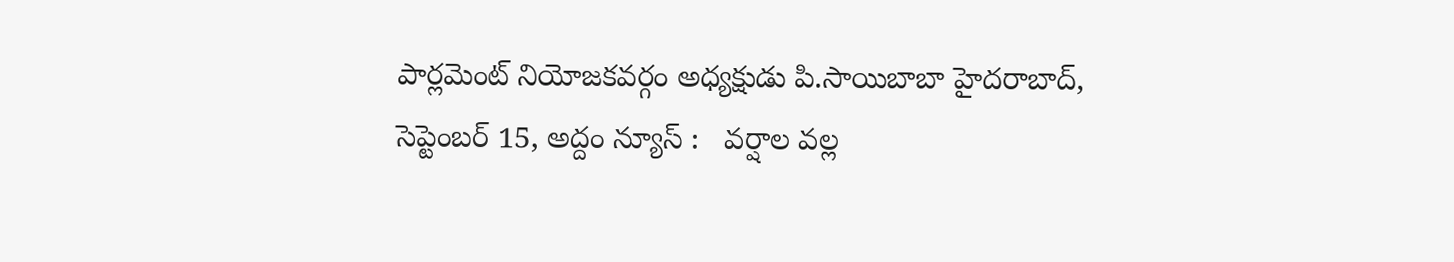పార్లమెంట్ నియోజ‌క‌వ‌ర్గం అధ్యక్షుడు పి.సాయిబాబా హైదరాబాద్, సెప్టెంబ‌ర్ 15, అద్దం న్యూస్ :   వ‌ర్షాల వ‌ల్ల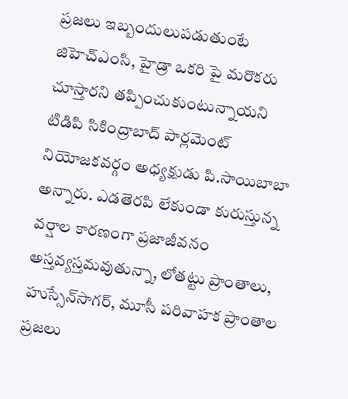ప్ర‌జ‌లు ఇబ్బందులుప‌డుతుంటే జిహెచ్ఎంసి, హైడ్రా ఒక‌రి పై మ‌రొక‌రు చూస్తార‌ని త‌ప్పించుకుంటున్నాయ‌ని టిడిపి సికింద్రాబాద్ పార్లమెంట్ నియోజ‌క‌వ‌ర్గం అధ్యక్షుడు పి.సాయిబాబా అన్నారు. ఎడతెరపి లేకుండా కురుస్తున్న వర్షాల కారణంగా ప్రజాజీవనం అస్తవ్యస్తమవుతున్నా, లోతట్టు ప్రాంతాలు, హుస్సేన్‌సాగ‌ర్‌, మూసీ పరివాహక ప్రాంతాల ప్రజలు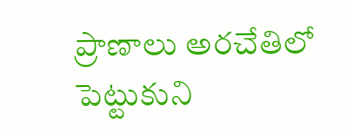ప్రాణాలు అరచేతిలో పెట్టుకుని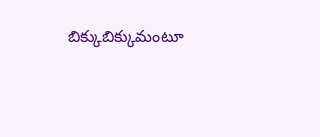బిక్కుబిక్కుమంటూ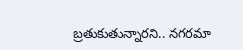బ్రతుకుతున్నారని.. నగరమా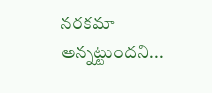నరకమా అన్నట్టుందని...